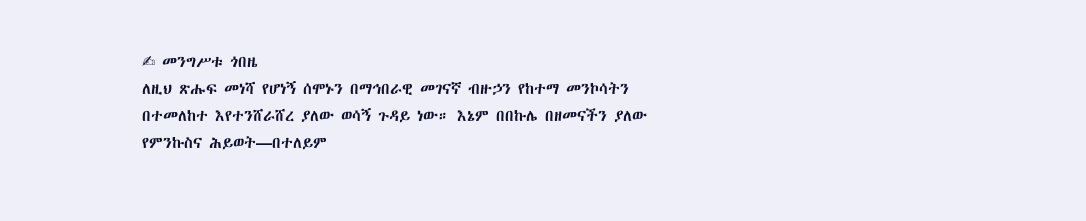✍ መንግሥቱ ጎበዜ
ለዚህ ጽሑፍ መነሻ የሆነኝ ሰሞኑን በማኅበራዊ መገናኛ ብዙኃን የከተማ መንኮሳትን በተመለከተ እየተንሸራሸረ ያለው ወሳኝ ጉዳይ ነው። እኔም በበኩሌ በዘመናችን ያለው የምንኩስና ሕይወት—በተለይም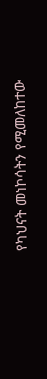የካህናት መነኮሳትን የሚመለከተው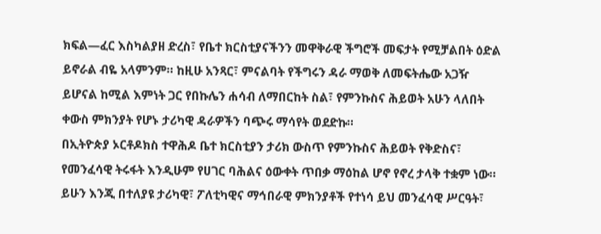ክፍል—ፈር እስካልያዘ ድረስ፣ የቤተ ክርስቲያናችንን መዋቅራዊ ችግሮች መፍታት የሚቻልበት ዕድል ይኖራል ብዬ አላምንም። ከዚሁ አንጻር፣ ምናልባት የችግሩን ዳራ ማወቅ ለመፍትሔው አጋዥ ይሆናል ከሚል እምነት ጋር የበኩሌን ሐሳብ ለማበርከት ስል፣ የምንኩስና ሕይወት አሁን ላለበት ቀውስ ምክንያት የሆኑ ታሪካዊ ዳራዎችን ባጭሩ ማሳየት ወደድኩ።
በኢትዮጵያ ኦርቶዶክስ ተዋሕዶ ቤተ ክርስቲያን ታሪክ ውስጥ የምንኩስና ሕይወት የቅድስና፣ የመንፈሳዊ ትሩፋት እንዲሁም የሀገር ባሕልና ዕውቀት ጥበቃ ማዕከል ሆኖ የኖረ ታላቅ ተቋም ነው። ይሁን እንጂ በተለያዩ ታሪካዊ፣ ፖለቲካዊና ማኅበራዊ ምክንያቶች የተነሳ ይህ መንፈሳዊ ሥርዓት፣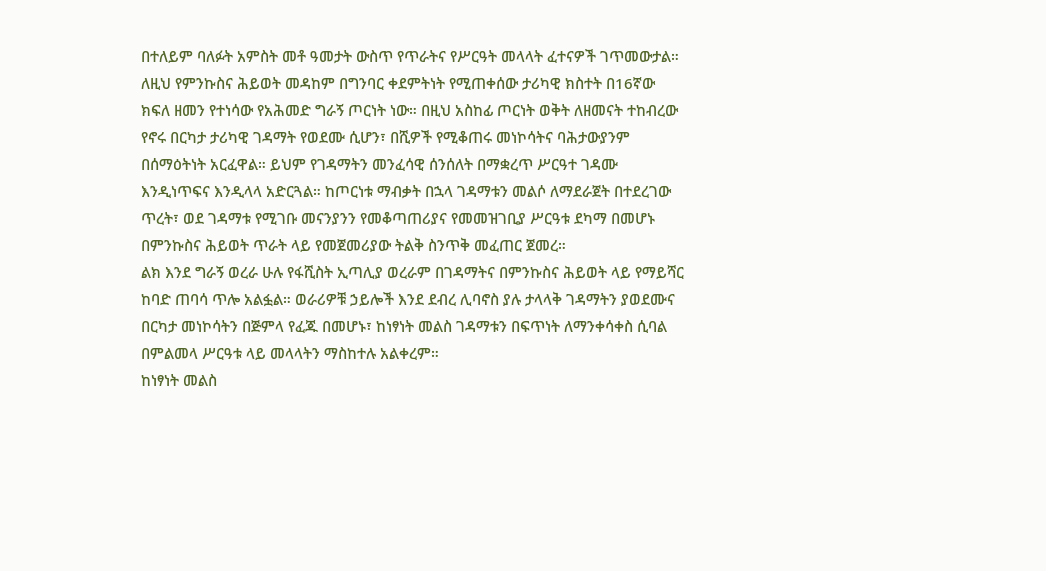በተለይም ባለፉት አምስት መቶ ዓመታት ውስጥ የጥራትና የሥርዓት መላላት ፈተናዎች ገጥመውታል።
ለዚህ የምንኩስና ሕይወት መዳከም በግንባር ቀደምትነት የሚጠቀሰው ታሪካዊ ክስተት በ16ኛው ክፍለ ዘመን የተነሳው የአሕመድ ግራኝ ጦርነት ነው። በዚህ አስከፊ ጦርነት ወቅት ለዘመናት ተከብረው የኖሩ በርካታ ታሪካዊ ገዳማት የወደሙ ሲሆን፣ በሺዎች የሚቆጠሩ መነኮሳትና ባሕታውያንም በሰማዕትነት አርፈዋል። ይህም የገዳማትን መንፈሳዊ ሰንሰለት በማቋረጥ ሥርዓተ ገዳሙ እንዲነጥፍና እንዲላላ አድርጓል። ከጦርነቱ ማብቃት በኋላ ገዳማቱን መልሶ ለማደራጀት በተደረገው ጥረት፣ ወደ ገዳማቱ የሚገቡ መናንያንን የመቆጣጠሪያና የመመዝገቢያ ሥርዓቱ ደካማ በመሆኑ በምንኩስና ሕይወት ጥራት ላይ የመጀመሪያው ትልቅ ስንጥቅ መፈጠር ጀመረ።
ልክ እንደ ግራኝ ወረራ ሁሉ የፋሺስት ኢጣሊያ ወረራም በገዳማትና በምንኩስና ሕይወት ላይ የማይሻር ከባድ ጠባሳ ጥሎ አልፏል። ወራሪዎቹ ኃይሎች እንደ ደብረ ሊባኖስ ያሉ ታላላቅ ገዳማትን ያወደሙና በርካታ መነኮሳትን በጅምላ የፈጁ በመሆኑ፣ ከነፃነት መልስ ገዳማቱን በፍጥነት ለማንቀሳቀስ ሲባል በምልመላ ሥርዓቱ ላይ መላላትን ማስከተሉ አልቀረም።
ከነፃነት መልስ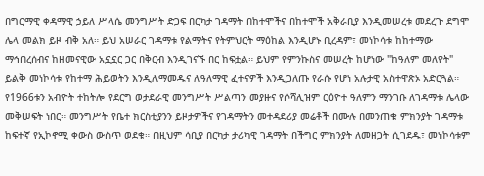በግርማዊ ቀዳማዊ ኃይለ ሥላሴ መንግሥት ድጋፍ በርካታ ገዳማት በከተሞችና በከተሞች አቅራቢያ እንዲመሠረቱ መደረጉ ደግሞ ሌላ መልክ ይዞ ብቅ አለ። ይህ አሠራር ገዳማቱ የልማትና የትምህርት ማዕከል እንዲሆኑ ቢረዳም፣ መነኮሳቱ ከከተማው ማኅበረሰብና ከዘመናዊው አኗኗር ጋር በቅርብ እንዲገናኙ በር ከፍቷል። ይህም የምንኩስና መሠረት ከሆነው "ከዓለም መለየት" ይልቅ መነኮሳቱ የከተማ ሕይወትን እንዲለማመዱና ለዓለማዊ ፈተናዎች እንዲጋለጡ የራሱ የሆነ አሉታዊ አስተዋጽኦ አድርጓል።
የ1966ቱን አብዮት ተከትሎ የደርግ ወታደራዊ መንግሥት ሥልጣን መያዙና የሶሻሊዝም ርዕዮተ ዓለምን ማንገቡ ለገዳማቱ ሌላው መቅሠፍት ነበር። መንግሥት የቤተ ክርስቲያንን ይዞታዎችና የገዳማትን መተዳደሪያ መሬቶች በሙሉ በመንጠቁ ምክንያት ገዳማቱ ከፍተኛ የኢኮኖሚ ቀውስ ውስጥ ወደቁ። በዚህም ሳቢያ በርካታ ታሪካዊ ገዳማት በችግር ምክንያት ለመዘጋት ሲገደዱ፣ መነኮሳቱም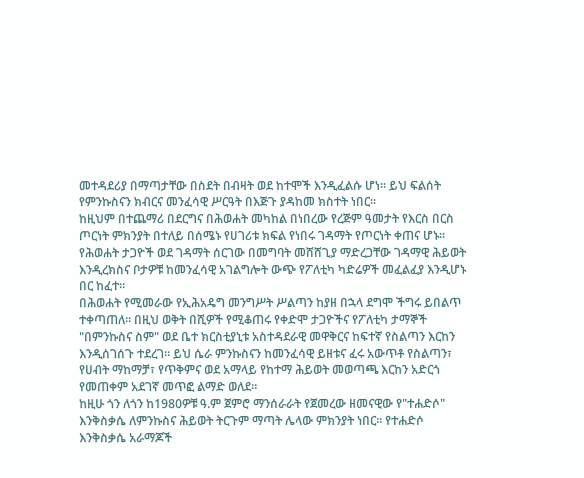መተዳደሪያ በማጣታቸው በስደት በብዛት ወደ ከተሞች እንዲፈልሱ ሆነ። ይህ ፍልሰት የምንኩስናን ክብርና መንፈሳዊ ሥርዓት በእጅጉ ያዳከመ ክስተት ነበር።
ከዚህም በተጨማሪ በደርግና በሕወሐት መካከል በነበረው የረጅም ዓመታት የእርስ በርስ ጦርነት ምክንያት በተለይ በሰሜኑ የሀገሪቱ ክፍል የነበሩ ገዳማት የጦርነት ቀጠና ሆኑ። የሕወሐት ታጋዮች ወደ ገዳማት ሰርገው በመግባት መሸሸጊያ ማድረጋቸው ገዳማዊ ሕይወት እንዲረክስና ቦታዎቹ ከመንፈሳዊ አገልግሎት ውጭ የፖለቲካ ካድሬዎች መፈልፈያ እንዲሆኑ በር ከፈተ።
በሕወሐት የሚመራው የኢሕአዴግ መንግሥት ሥልጣን ከያዘ በኋላ ደግሞ ችግሩ ይበልጥ ተቀጣጠለ። በዚህ ወቅት በሺዎች የሚቆጠሩ የቀድሞ ታጋዮችና የፖለቲካ ታማኞች "በምንኩስና ስም" ወደ ቤተ ክርስቲያኒቱ አስተዳደራዊ መዋቅርና ከፍተኛ የስልጣን እርከን እንዲሰገሰጉ ተደረገ። ይህ ሴራ ምንኩስናን ከመንፈሳዊ ይዘቱና ፈሩ አውጥቶ የስልጣን፣ የሀብት ማከማቻ፣ የጥቅምና ወደ አማላይ የከተማ ሕይወት መወጣጫ እርከን አድርጎ የመጠቀም አደገኛ መጥፎ ልማድ ወለደ።
ከዚሁ ጎን ለጎን ከ1980ዎቹ ዓ.ም ጀምሮ ማንሰራራት የጀመረው ዘመናዊው የ"ተሐድሶ" እንቅስቃሴ ለምንኩስና ሕይወት ትርጉም ማጣት ሌላው ምክንያት ነበር። የተሐድሶ እንቅስቃሴ አራማጆች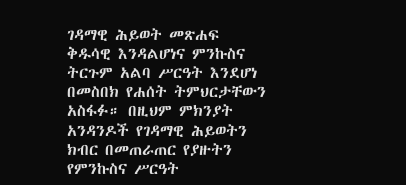ገዳማዊ ሕይወት መጽሐፍ ቅዱሳዊ እንዳልሆነና ምንኩስና ትርጉም አልባ ሥርዓት እንደሆነ በመስበክ የሐሰት ትምህርታቸውን አስፋፉ። በዚህም ምክንያት አንዳንዶች የገዳማዊ ሕይወትን ክብር በመጠራጠር የያዙትን የምንኩስና ሥርዓት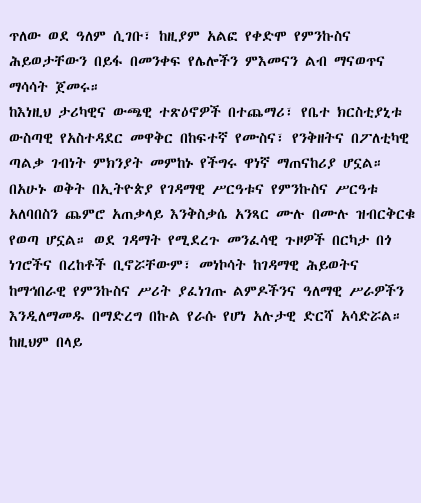ጥለው ወደ ዓለም ሲገቡ፣ ከዚያም አልፎ የቀድሞ የምንኩስና ሕይወታቸውን በይፋ በመንቀፍ የሌሎችን ምእመናን ልብ ማናወጥና ማሳሳት ጀመሩ።
ከእነዚህ ታሪካዊና ውጫዊ ተጽዕኖዎች በተጨማሪ፣ የቤተ ክርስቲያኒቱ ውስጣዊ የአስተዳደር መዋቅር በከፍተኛ የሙስና፣ የንቅዘትና በፖለቲካዊ ጣልቃ ገብነት ምክንያት መምከኑ የችግሩ ዋነኛ ማጠናከሪያ ሆኗል። በአሁኑ ወቅት በኢትዮጵያ የገዳማዊ ሥርዓቱና የምንኩስና ሥርዓቱ አለባበስን ጨምሮ አጠቃላይ እንቅስቃሴ አንጻር ሙሉ በሙሉ ዝብርቅርቁ የወጣ ሆኗል። ወደ ገዳማት የሚደረጉ መንፈሳዊ ጉዞዎች በርካታ በጎ ነገሮችና በረከቶች ቢኖሯቸውም፣ መነኮሳት ከገዳማዊ ሕይወትና ከማኅበራዊ የምንኩስና ሥሪት ያፈነገጡ ልምዶችንና ዓለማዊ ሥራዎችን እንዲለማመዱ በማድረግ በኩል የራሱ የሆነ አሉታዊ ድርሻ አሳድሯል። ከዚህም በላይ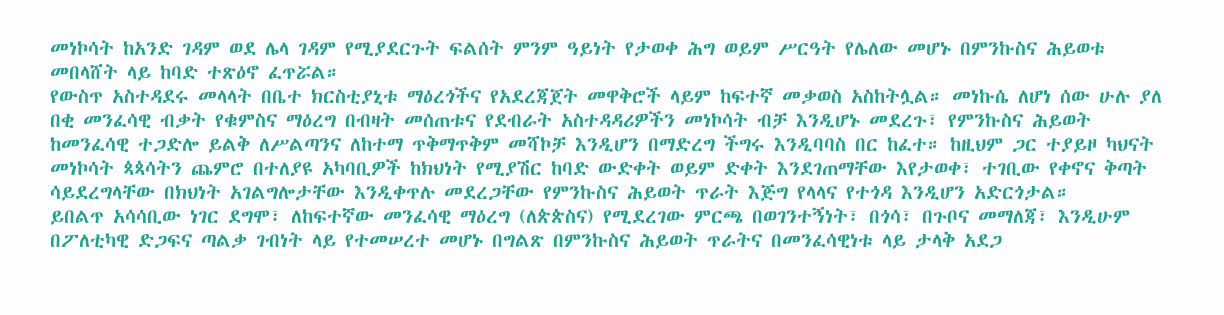መነኮሳት ከአንድ ገዳም ወደ ሌላ ገዳም የሚያደርጉት ፍልሰት ምንም ዓይነት የታወቀ ሕግ ወይም ሥርዓት የሌለው መሆኑ በምንኩስና ሕይወቱ መበላሸት ላይ ከባድ ተጽዕኖ ፈጥሯል።
የውስጥ አስተዳደሩ መላላት በቤተ ክርስቲያኒቱ ማዕረጎችና የአደረጃጀት መዋቅሮች ላይም ከፍተኛ መቃወስ አስከትሏል። መነኩሴ ለሆነ ሰው ሁሉ ያለ በቂ መንፈሳዊ ብቃት የቁምስና ማዕረግ በብዛት መሰጠቱና የደብራት አስተዳዳሪዎችን መነኮሳት ብቻ እንዲሆኑ መደረጉ፣ የምንኩስና ሕይወት ከመንፈሳዊ ተጋድሎ ይልቅ ለሥልጣንና ለከተማ ጥቅማጥቅም መሻኮቻ እንዲሆን በማድረግ ችግሩ እንዲባባስ በር ከፈተ። ከዚህም ጋር ተያይዞ ካህናት መነኮሳት ጳጳሳትን ጨምሮ በተለያዩ አካባቢዎች ከክህነት የሚያሽር ከባድ ውድቀት ወይም ድቀት እንደገጠማቸው እየታወቀ፣ ተገቢው የቀኖና ቅጣት ሳይደረግላቸው በክህነት አገልግሎታቸው እንዲቀጥሉ መደረጋቸው የምንኩስና ሕይወት ጥራት እጅግ የላላና የተጎዳ እንዲሆን አድርጎታል።
ይበልጥ አሳሳቢው ነገር ደግሞ፣ ለከፍተኛው መንፈሳዊ ማዕረግ (ለጵጵስና) የሚደረገው ምርጫ በወገንተኝነት፣ በጎሳ፣ በጉቦና መማለጃ፣ እንዲሁም በፖለቲካዊ ድጋፍና ጣልቃ ገብነት ላይ የተመሠረተ መሆኑ በግልጽ በምንኩስና ሕይወት ጥራትና በመንፈሳዊነቱ ላይ ታላቅ አደጋ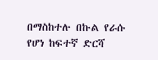በማስከተሉ በኩል የራሱ የሆነ ከፍተኛ ድርሻ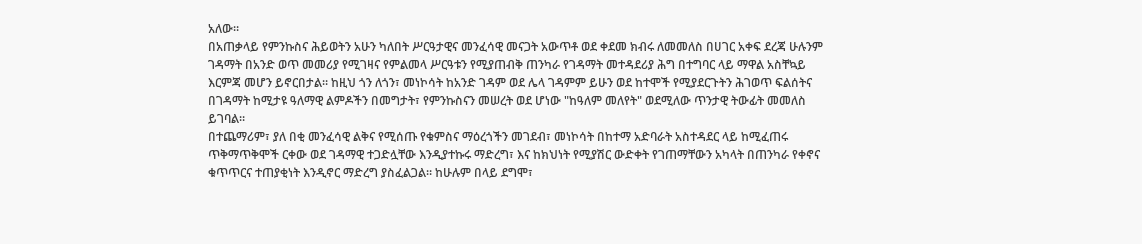አለው።
በአጠቃላይ የምንኩስና ሕይወትን አሁን ካለበት ሥርዓታዊና መንፈሳዊ መናጋት አውጥቶ ወደ ቀደመ ክብሩ ለመመለስ በሀገር አቀፍ ደረጃ ሁሉንም ገዳማት በአንድ ወጥ መመሪያ የሚገዛና የምልመላ ሥርዓቱን የሚያጠብቅ ጠንካራ የገዳማት መተዳደሪያ ሕግ በተግባር ላይ ማዋል አስቸኳይ እርምጃ መሆን ይኖርበታል። ከዚህ ጎን ለጎን፣ መነኮሳት ከአንድ ገዳም ወደ ሌላ ገዳምም ይሁን ወደ ከተሞች የሚያደርጉትን ሕገወጥ ፍልሰትና በገዳማት ከሚታዩ ዓለማዊ ልምዶችን በመግታት፣ የምንኩስናን መሠረት ወደ ሆነው "ከዓለም መለየት" ወደሚለው ጥንታዊ ትውፊት መመለስ ይገባል።
በተጨማሪም፣ ያለ በቂ መንፈሳዊ ልቅና የሚሰጡ የቁምስና ማዕረጎችን መገደብ፣ መነኮሳት በከተማ አድባራት አስተዳደር ላይ ከሚፈጠሩ ጥቅማጥቅሞች ርቀው ወደ ገዳማዊ ተጋድሏቸው እንዲያተኩሩ ማድረግ፣ እና ከክህነት የሚያሽር ውድቀት የገጠማቸውን አካላት በጠንካራ የቀኖና ቁጥጥርና ተጠያቂነት እንዲኖር ማድረግ ያስፈልጋል። ከሁሉም በላይ ደግሞ፣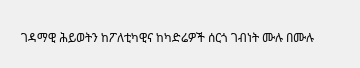ገዳማዊ ሕይወትን ከፖለቲካዊና ከካድሬዎች ሰርጎ ገብነት ሙሉ በሙሉ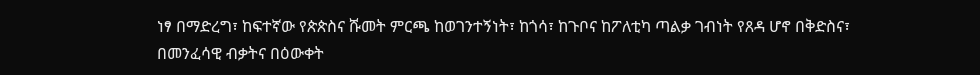ነፃ በማድረግ፣ ከፍተኛው የጵጵስና ሹመት ምርጫ ከወገንተኝነት፣ ከጎሳ፣ ከጉቦና ከፖለቲካ ጣልቃ ገብነት የጸዳ ሆኖ በቅድስና፣ በመንፈሳዊ ብቃትና በዕውቀት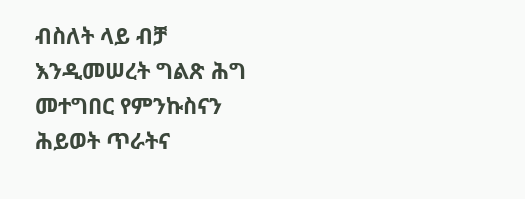ብስለት ላይ ብቻ እንዲመሠረት ግልጽ ሕግ መተግበር የምንኩስናን ሕይወት ጥራትና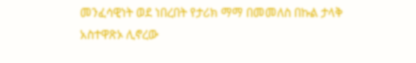መንፈሳዊነት ወደ ነበረበት የታሪክ ማማ በመመለስ በኩል ታላቅ አስተዋጽኦ ሊኖረው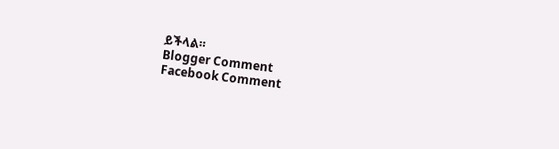ይችላል።
Blogger Comment
Facebook Comment